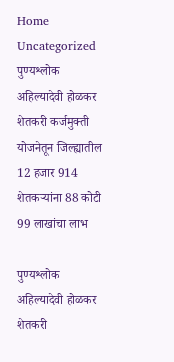Home Uncategorized पुण्यश्लोक अहिल्यादेवी होळकर शेतकरी कर्जमुक्ती योजनेतून जिल्ह्यातील 12 हजार 914 शेतकऱ्यांना 88 कोटी 99 लाखांचा लाभ

पुण्यश्लोक अहिल्यादेवी होळकर शेतकरी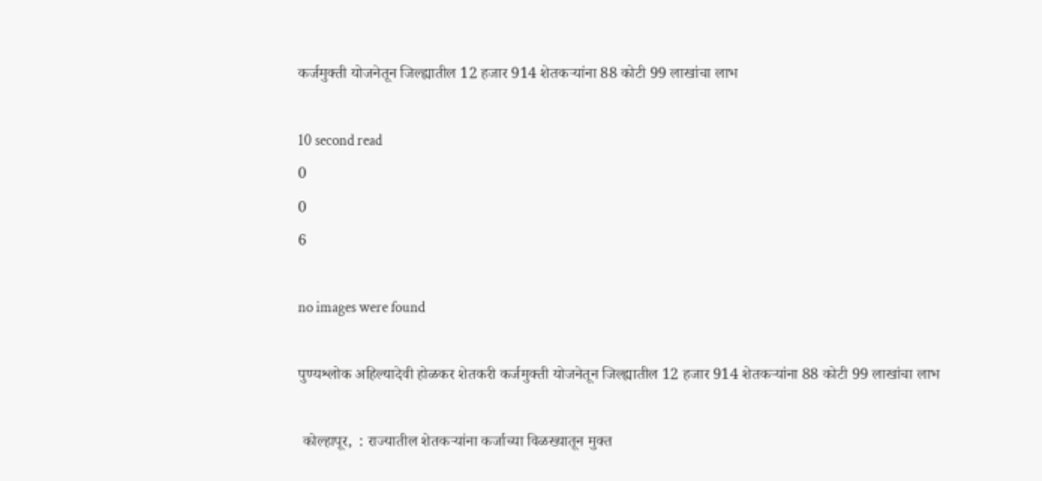कर्जमुक्ती योजनेतून जिल्ह्यातील 12 हजार 914 शेतकऱ्यांना 88 कोटी 99 लाखांचा लाभ

10 second read
0
0
6

no images were found

पुण्यश्लोक अहिल्यादेवी होळकर शेतकरी कर्जमुक्ती योजनेतून जिल्ह्यातील 12 हजार 914 शेतकऱ्यांना 88 कोटी 99 लाखांचा लाभ

 कोल्हापूर,  : राज्यातील शेतकऱ्यांना कर्जाच्या विळख्यातून मुक्त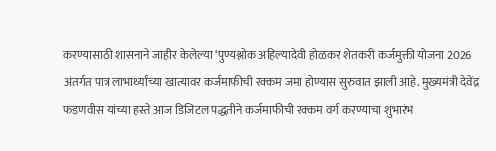करण्यासाठी शासनाने जाहीर केलेल्या ‘पुण्यश्लोक अहिल्यादेवी होळकर शेतकरी कर्जमुक्ती योजना 2026 अंतर्गत पात्र लाभार्थ्यांच्या खात्यावर कर्जमाफीची रक्कम जमा होण्यास सुरुवात झाली आहे. मुख्यमंत्री देवेंद्र फडणवीस यांच्या हस्ते आज डिजिटल पद्धतीने कर्जमाफीची रक्कम वर्ग करण्याचा शुभारंभ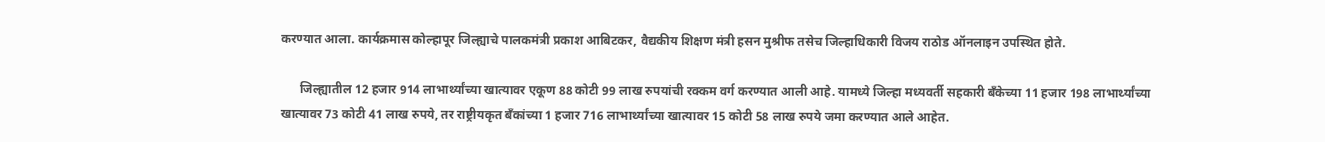करण्यात आला. कार्यक्रमास कोल्हापूर जिल्ह्याचे पालकमंत्री प्रकाश आबिटकर, वैद्यकीय शिक्षण मंत्री हसन मुश्रीफ तसेच जिल्हाधिकारी विजय राठोड ऑनलाइन उपस्थित होते.

      जिल्ह्यातील 12 हजार 914 लाभार्थ्यांच्या खात्यावर एकूण 88 कोटी 99 लाख रुपयांची रक्कम वर्ग करण्यात आली आहे. यामध्ये जिल्हा मध्यवर्ती सहकारी बँकेच्या 11 हजार 198 लाभार्थ्यांच्या खात्यावर 73 कोटी 41 लाख रुपये, तर राष्ट्रीयकृत बँकांच्या 1 हजार 716 लाभार्थ्यांच्या खात्यावर 15 कोटी 58 लाख रुपये जमा करण्यात आले आहेत.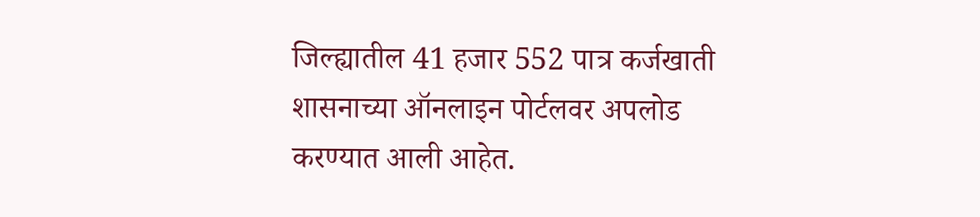जिल्ह्यातील 41 हजार 552 पात्र कर्जखाती शासनाच्या ऑनलाइन पोर्टलवर अपलोड करण्यात आली आहेत.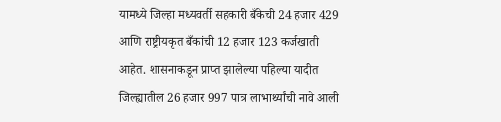यामध्ये जिल्हा मध्यवर्ती सहकारी बँकेची 24 हजार 429 आणि राष्ट्रीयकृत बँकांची 12 हजार 123 कर्जखाती आहेत. शासनाकडून प्राप्त झालेल्या पहिल्या यादीत जिल्ह्यातील 26 हजार 997 पात्र लाभार्थ्यांची नावे आली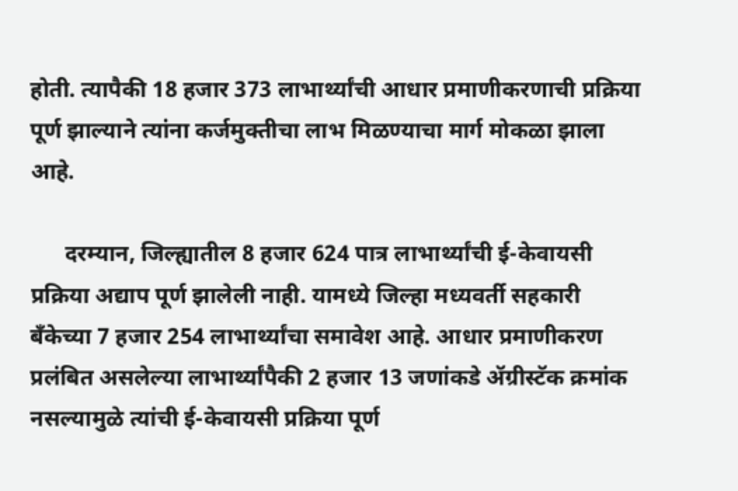होती. त्यापैकी 18 हजार 373 लाभार्थ्यांची आधार प्रमाणीकरणाची प्रक्रिया पूर्ण झाल्याने त्यांना कर्जमुक्तीचा लाभ मिळण्याचा मार्ग मोकळा झाला आहे.

      दरम्यान, जिल्ह्यातील 8 हजार 624 पात्र लाभार्थ्यांची ई-केवायसी प्रक्रिया अद्याप पूर्ण झालेली नाही. यामध्ये जिल्हा मध्यवर्ती सहकारी बँकेच्या 7 हजार 254 लाभार्थ्यांचा समावेश आहे. आधार प्रमाणीकरण प्रलंबित असलेल्या लाभार्थ्यांपैकी 2 हजार 13 जणांकडे ॲग्रीस्टॅक क्रमांक नसल्यामुळे त्यांची ई-केवायसी प्रक्रिया पूर्ण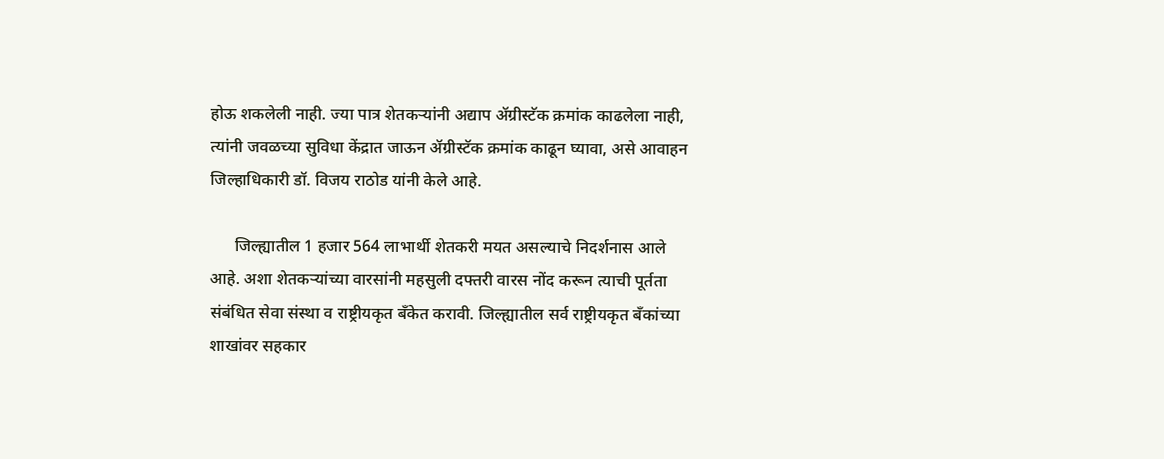होऊ शकलेली नाही. ज्या पात्र शेतकऱ्यांनी अद्याप ॲग्रीस्टॅक क्रमांक काढलेला नाही, त्यांनी जवळच्या सुविधा केंद्रात जाऊन ॲग्रीस्टॅक क्रमांक काढून घ्यावा, असे आवाहन जिल्हाधिकारी डॉ. विजय राठोड यांनी केले आहे.

      जिल्ह्यातील 1 हजार 564 लाभार्थी शेतकरी मयत असल्याचे निदर्शनास आले आहे. अशा शेतकऱ्यांच्या वारसांनी महसुली दफ्तरी वारस नोंद करून त्याची पूर्तता संबंधित सेवा संस्था व राष्ट्रीयकृत बँकेत करावी. जिल्ह्यातील सर्व राष्ट्रीयकृत बँकांच्या शाखांवर सहकार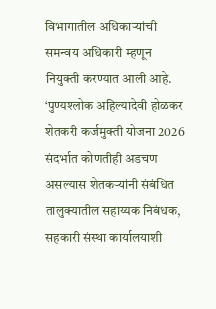विभागातील अधिकाऱ्यांची समन्वय अधिकारी म्हणून नियुक्ती करण्यात आली आहे. ‘पुण्यश्लोक अहिल्यादेवी होळकर शेतकरी कर्जमुक्ती योजना 2026 संदर्भात कोणतीही अडचण असल्यास शेतकऱ्यांनी संबंधित तालुक्यातील सहाय्यक निबंधक, सहकारी संस्था कार्यालयाशी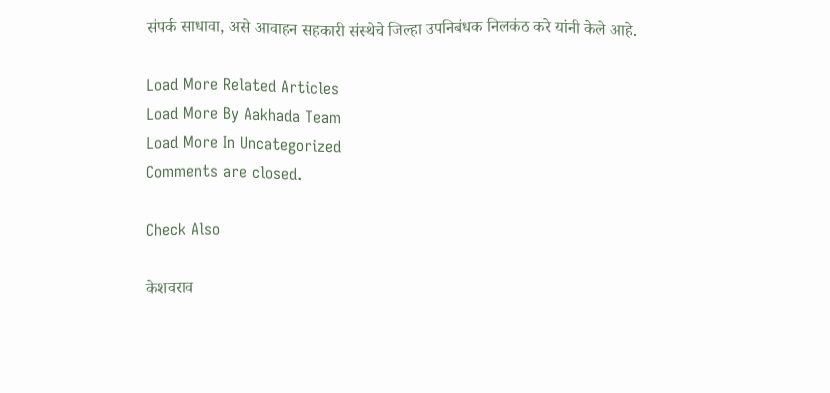संपर्क साधावा, असे आवाहन सहकारी संस्थेचे जिल्हा उपनिबंधक निलकंठ करे यांनी केले आहे.

Load More Related Articles
Load More By Aakhada Team
Load More In Uncategorized
Comments are closed.

Check Also

केशवराव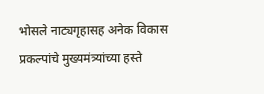भोसले नाट्यगृहासह अनेक विकास प्रकल्पांचे मुख्यमंत्र्यांच्या हस्ते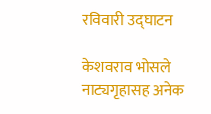रविवारी उद्घाटन

केशवराव भोसले नाट्यगृहासह अनेक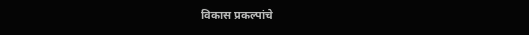विकास प्रकल्पांचे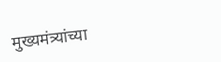मुख्यमंत्र्यांच्या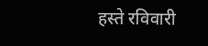हस्ते रविवारी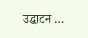उद्घाटन …